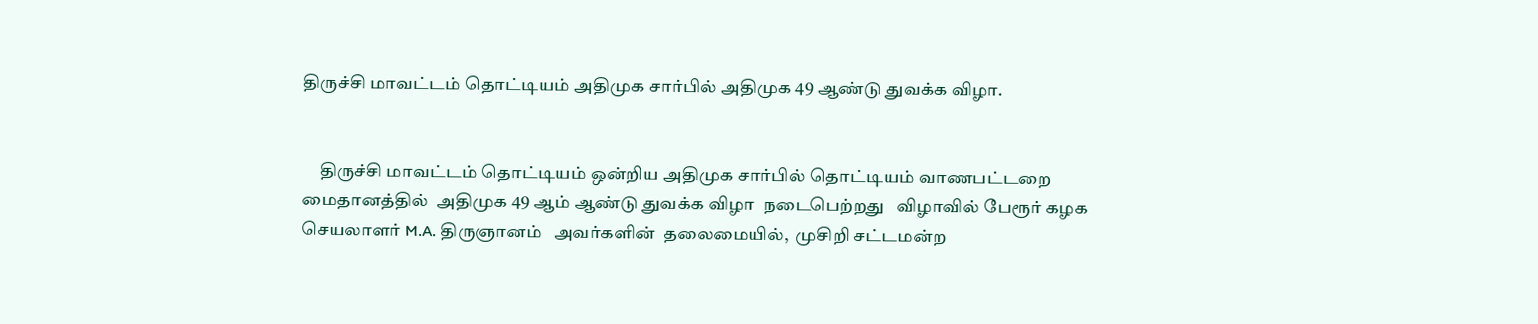திருச்சி மாவட்டம் தொட்டியம் அதிமுக சார்பில் அதிமுக 49 ஆண்டு துவக்க விழா.


     திருச்சி மாவட்டம் தொட்டியம் ஒன்றிய அதிமுக சார்பில் தொட்டியம் வாணபட்டறை மைதானத்தில்  அதிமுக 49 ஆம் ஆண்டு துவக்க விழா  நடைபெற்றது   விழாவில் பேரூர் கழக செயலாளர் M.A. திருஞானம்   அவர்களின்  தலைமையில்,  முசிறி சட்டமன்ற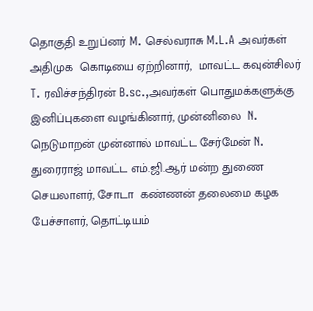தொகுதி உறுப்னர் M. செல்வராசு M.L.A அவர்கள் அதிமுக  கொடியை ஏற்றினார்,  மாவட்ட கவுன்சிலர்  T. ரவிச்சந்திரன் B.sc.,அவர்கள் பொதுமக்களுக்கு இனிப்புகளை வழங்கினார், முன்னிலை  N. நெடுமாறன் முன்னால் மாவட்ட சேர்மேன் N. துரைராஜ் மாவட்ட எம்.ஜி.ஆர் மன்ற துணை செயலாளர், சோடா  கண்ணன் தலைமை கழக  பேச்சாளர், தொட்டியம்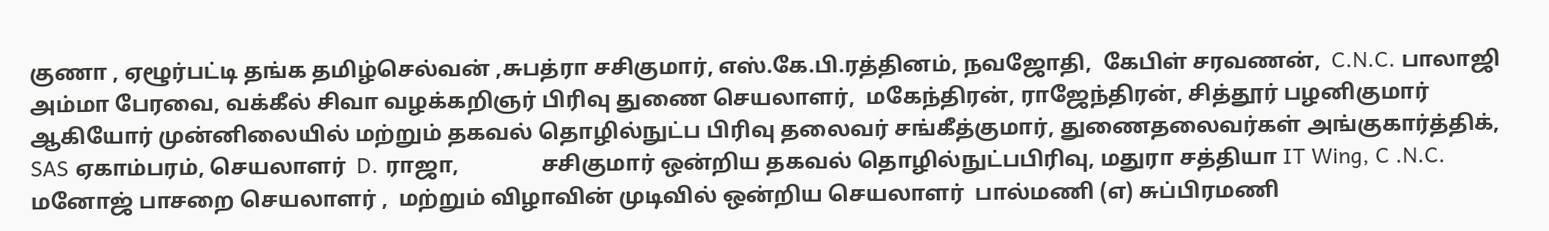குணா , ஏழூர்பட்டி தங்க தமிழ்செல்வன் ,சுபத்ரா சசிகுமார், எஸ்.கே.பி.ரத்தினம், நவஜோதி,  கேபிள் சரவணன்,  C.N.C. பாலாஜி அம்மா பேரவை, வக்கீல் சிவா வழக்கறிஞர் பிரிவு துணை செயலாளர்,  மகேந்திரன், ராஜேந்திரன், சித்தூர் பழனிகுமார் ஆகியோர் முன்னிலையில் மற்றும் தகவல் தொழில்நுட்ப பிரிவு தலைவர் சங்கீத்குமார், துணைதலைவர்கள் அங்குகார்த்திக், SAS ஏகாம்பரம், செயலாளர்  D. ராஜா,               சசிகுமார் ஒன்றிய தகவல் தொழில்நுட்பபிரிவு, மதுரா சத்தியா IT Wing, C .N.C. மனோஜ் பாசறை செயலாளர் ,  மற்றும் விழாவின் முடிவில் ஒன்றிய செயலாளர்  பால்மணி (எ) சுப்பிரமணி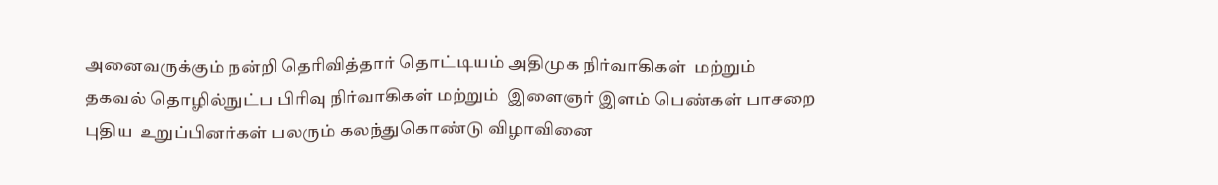அனைவருக்கும் நன்றி தெரிவித்தார் தொட்டியம் அதிமுக நிர்வாகிகள்  மற்றும் தகவல் தொழில்நுட்ப பிரிவு நிர்வாகிகள் மற்றும்  இளைஞர் இளம் பெண்கள் பாசறை புதிய  உறுப்பினர்கள் பலரும் கலந்துகொண்டு விழாவினை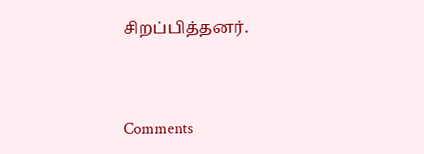சிறப்பித்தனர்.


Comments